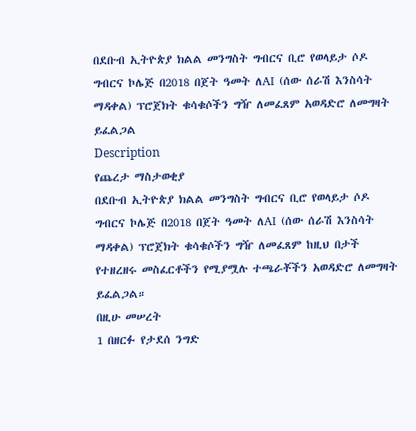በደቡብ ኢትዮጵያ ክልል መንግስት ግብርና ቢሮ የወላይታ ሶዶ ግብርና ኮሌጅ በ2018 በጀት ዓመት ለAI (ሰው ሰራሽ እንስሳት ማዳቀል) ፕሮጀክት ቁሳቁሶችን ግዥ ለመፈጸም አወዳድሮ ለመግዛት ይፈልጋል
Description
የጨረታ ማስታወቂያ
በደቡብ ኢትዮጵያ ክልል መንግስት ግብርና ቢሮ የወላይታ ሶዶ ግብርና ኮሌጅ በ2018 በጀት ዓመት ለAI (ሰው ሰራሽ እንስሳት ማዳቀል) ፕሮጀክት ቁሳቁሶችን ግዥ ለመፈጸም ከዚህ በታች የተዘረዘሩ መስፈርቶችን የሚያሟሉ ተጫራቾችን አወዳድሮ ለመግዛት ይፈልጋል።
በዚሁ መሠረት
1 በዘርፉ የታደሰ ንግድ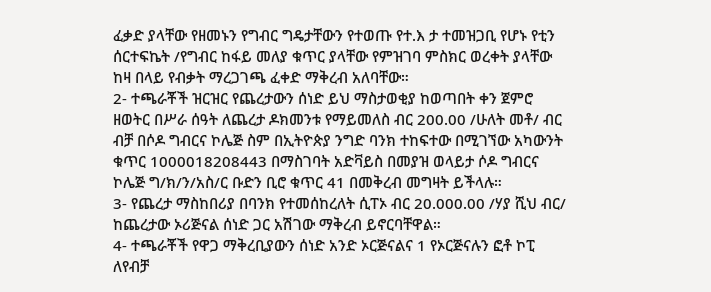ፈቃድ ያላቸው የዘመኑን የግብር ግዴታቸውን የተወጡ የተ.እ ታ ተመዝጋቢ የሆኑ የቲን ሰርተፍኬት /የግብር ከፋይ መለያ ቁጥር ያላቸው የምዝገባ ምስክር ወረቀት ያላቸው ከዛ በላይ የብቃት ማረጋገጫ ፈቀድ ማቅረብ አለባቸው።
2- ተጫራቾች ዝርዝር የጨረታውን ሰነድ ይህ ማስታወቂያ ከወጣበት ቀን ጀምሮ ዘወትር በሥራ ሰዓት ለጨረታ ዶክመንቱ የማይመለስ ብር 200.00 /ሁለት መቶ/ ብር ብቻ በሶዶ ግብርና ኮሌጅ ስም በኢትዮጵያ ንግድ ባንክ ተከፍተው በሚገኘው አካውንት ቁጥር 1000018208443 በማስገባት አድቫይስ በመያዝ ወላይታ ሶዶ ግብርና ኮሌጅ ግ/ክ/ን/አስ/ር ቡድን ቢሮ ቁጥር 41 በመቅረብ መግዛት ይችላሉ።
3- የጨረታ ማስከበሪያ በባንክ የተመሰከረለት ሲፐኦ ብር 20.000.00 /ሃያ ሺህ ብር/ ከጨረታው ኦሪጅናል ሰነድ ጋር አሽገው ማቅረብ ይኖርባቸዋል።
4- ተጫራቾች የዋጋ ማቅረቢያውን ሰነድ አንድ ኦርጅናልና 1 የኦርጅናሉን ፎቶ ኮፒ ለየብቻ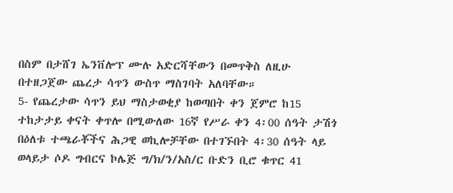በስም በታሸገ ኤንቨሎፕ ሙሉ አድርሻቸውን በመጥቅስ ለዚሁ በተዘጋጀው ጨረታ ሳጥን ውስጥ ማስገባት አለባቸው።
5- የጨረታው ሳጥን ይህ ማስታወቂያ ከወጣበት ቀን ጀምሮ ከ15 ተከታታይ ቀናት ቀጥሎ በሚውለው 16ኛ የሥራ ቀን 4፡00 ሰዓት ታሽጎ በዕለቱ ተጫራቾችና ሕጋዊ ወኪሎቻቸው በተገኙበት 4፡30 ሰዓት ላይ ወላይታ ሶዶ ግብርና ኮሌጅ ግ/ክ/ን/አስ/ር ቡድን ቢሮ ቁጥር 41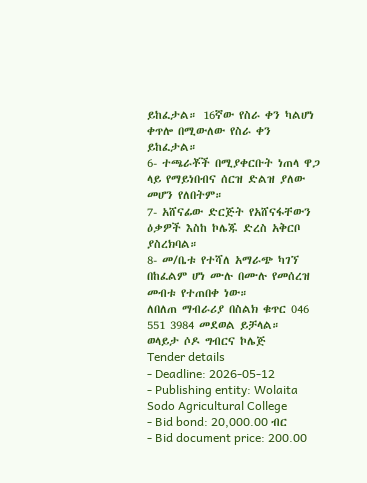ይከፈታል። 16ኛው የስራ ቀን ካልሆነ ቀጥሎ በሚውለው የስራ ቀን ይከፈታል።
6- ተጫራቾች በሚያቀርቡት ነጠላ ዋጋ ላይ የማይነበብና ሰርዝ ድልዝ ያለው መሆን የለበትም።
7- አሸናፊው ድርጅት የአሸናፋቸውን ዕቃዎች እስከ ኮሌጁ ድረስ አቅርቦ ያስረክባል።
8- መ/ቤቱ የተሻለ አማራጭ ካገኘ በከፈልም ሆነ ሙሉ በሙሉ የመሰረዝ መብቱ የተጠበቀ ነው።
ለበለጠ ማብራሪያ በስልክ ቁጥር 046 551 3984 መደወል ይቻላል።
ወላይታ ሶዶ ግብርና ኮሌጅ
Tender details
- Deadline: 2026-05-12
- Publishing entity: Wolaita Sodo Agricultural College
- Bid bond: 20,000.00 ብር
- Bid document price: 200.00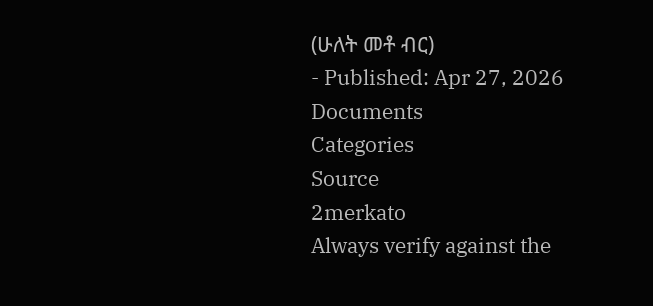(ሁለት መቶ ብር)
- Published: Apr 27, 2026
Documents
Categories
Source
2merkato
Always verify against the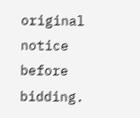original notice before bidding.